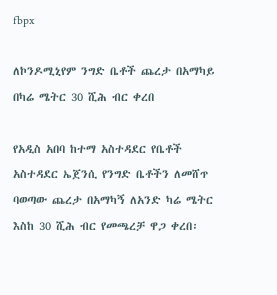fbpx

ለኮንዶሚኒየም ንግድ ቤቶች ጨረታ በአማካይ በካሬ ሜትር 30 ሺሕ ብር ቀረበ

የአዲስ አበባ ከተማ አስተዳደር የቤቶች አስተዳደር ኤጀንሲ የንግድ ቤቶችን ለመሸጥ ባወጣው ጨረታ በአማካኝ ለአንድ ካሬ ሜትር እስከ 30 ሺሕ ብር የመጫረቻ ዋጋ ቀረበ፡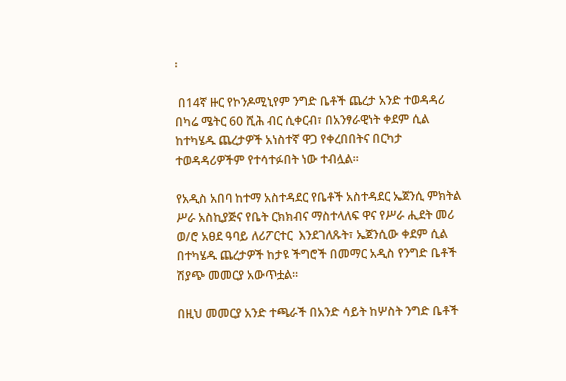፡

 በ14ኛ ዙር የኮንዶሚኒየም ንግድ ቤቶች ጨረታ አንድ ተወዳዳሪ በካሬ ሜትር 60 ሺሕ ብር ሲቀርብ፣ በአንፃራዊነት ቀደም ሲል ከተካሄዱ ጨረታዎች አነስተኛ ዋጋ የቀረበበትና በርካታ ተወዳዳሪዎችም የተሳተፉበት ነው ተብሏል፡፡

የአዲስ አበባ ከተማ አስተዳደር የቤቶች አስተዳደር ኤጀንሲ ምክትል ሥራ አስኪያጅና የቤት ርክክብና ማስተላለፍ ዋና የሥራ ሒደት መሪ ወ/ሮ አፀደ ዓባይ ለሪፖርተር  እንደገለጹት፣ ኤጀንሲው ቀደም ሲል በተካሄዱ ጨረታዎች ከታዩ ችግሮች በመማር አዲስ የንግድ ቤቶች ሽያጭ መመርያ አውጥቷል፡፡

በዚህ መመርያ አንድ ተጫራች በአንድ ሳይት ከሦስት ንግድ ቤቶች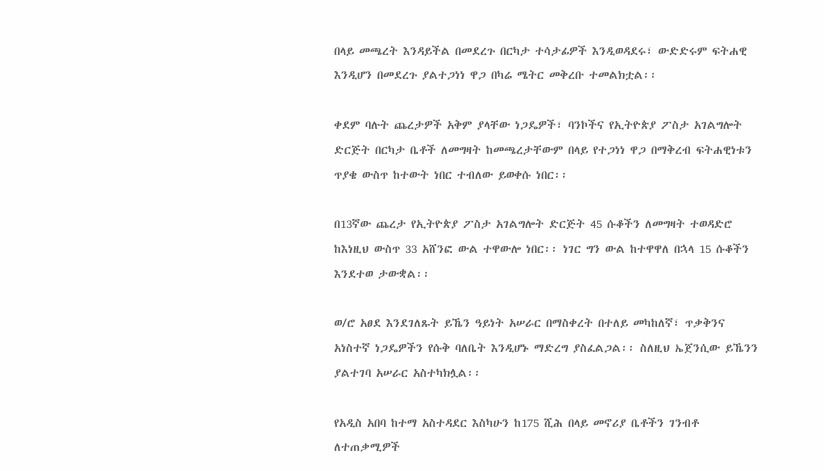በላይ መጫረት እንዳይችል በመደረጉ በርካታ ተሳታፊዎች እንዲወዳደሩ፣ ውድድሩም ፍትሐዊ እንዲሆን በመደረጉ ያልተጋነነ ዋጋ በካሬ ሜትር መቅረቡ ተመልክቷል፡፡

ቀደም ባሉት ጨረታዎች አቅም ያላቸው ነጋዴዎች፣ ባንኮችና የኢትዮጵያ ፖስታ አገልግሎት ድርጅት በርካታ ቤቶች ለመግዛት ከመጫረታቸውም በላይ የተጋነነ ዋጋ በማቅረብ ፍትሐዊነቱን ጥያቄ ውስጥ ከተውት ነበር ተብለው ይወቀሱ ነበር፡፡

በ13ኛው ጨረታ የኢትዮጵያ ፖስታ አገልግሎት ድርጅት 45 ሱቆችን ለመግዛት ተወዳድሮ ከእነዚህ ውስጥ 33 አሸንፎ ውል ተዋውሎ ነበር፡፡ ነገር ግን ውል ከተዋዋለ በኋላ 15 ሱቆችን እንደተወ ታውቋል፡፡

ወ/ሮ አፀደ እንደገለጹት ይኼን ዓይነት አሠራር በማስቀረት በተለይ መካከለኛ፣ ጥቃቅንና አነስተኛ ነጋዴዎችን የሱቅ ባለቤት እንዲሆኑ ማድረግ ያስፈልጋል፡፡ ስለዚህ ኤጀንሲው ይኼንን ያልተገባ አሠራር አስተካክሏል፡፡

የአዲስ አበባ ከተማ አስተዳደር እስካሁን ከ175 ሺሕ በላይ መኖሪያ ቤቶችን ገንብቶ ለተጠቃሚዎች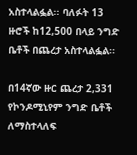አስተላልፏል፡፡ ባለፉት 13 ዙሮች ከ12,500 በላይ ንግድ ቤቶች በጨረታ አስተላልፏል፡፡

በ14ኛው ዙር ጨረታ 2,331 የኮንዶሚኒየም ንግድ ቤቶች ለማስተላለፍ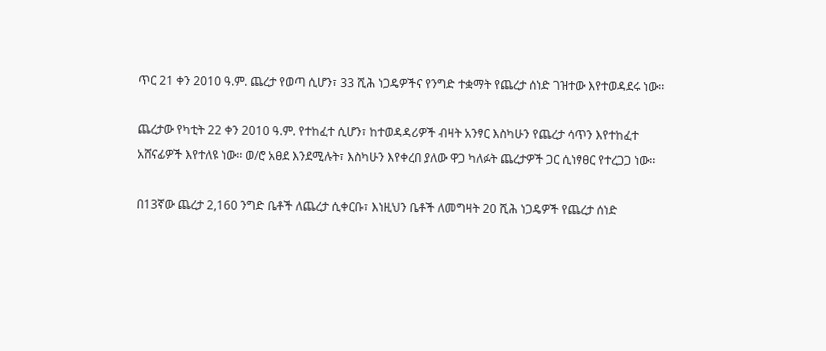ጥር 21 ቀን 2010 ዓ.ም. ጨረታ የወጣ ሲሆን፣ 33 ሺሕ ነጋዴዎችና የንግድ ተቋማት የጨረታ ሰነድ ገዝተው እየተወዳደሩ ነው፡፡

ጨረታው የካቲት 22 ቀን 2010 ዓ.ም. የተከፈተ ሲሆን፣ ከተወዳዳሪዎች ብዛት አንፃር እስካሁን የጨረታ ሳጥን እየተከፈተ አሸናፊዎች እየተለዩ ነው፡፡ ወ/ሮ አፀደ እንደሚሉት፣ እስካሁን እየቀረበ ያለው ዋጋ ካለፉት ጨረታዎች ጋር ሲነፃፀር የተረጋጋ ነው፡፡

በ13ኛው ጨረታ 2,160 ንግድ ቤቶች ለጨረታ ሲቀርቡ፣ እነዚህን ቤቶች ለመግዛት 20 ሺሕ ነጋዴዎች የጨረታ ሰነድ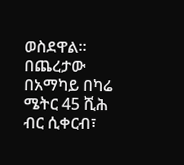ወስደዋል፡፡ በጨረታው በአማካይ በካሬ ሜትር 45 ሺሕ ብር ሲቀርብ፣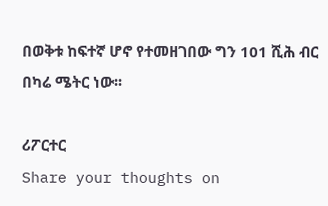በወቅቱ ከፍተኛ ሆኖ የተመዘገበው ግን 101 ሺሕ ብር በካሬ ሜትር ነው፡፡

ሪፖርተር
Share your thoughts on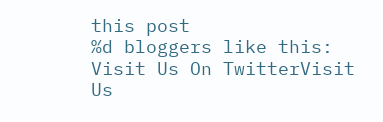this post
%d bloggers like this:
Visit Us On TwitterVisit Us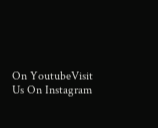On YoutubeVisit Us On Instagram